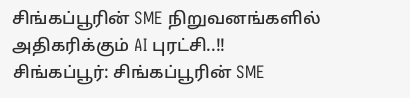சிங்கப்பூரின் SME நிறுவனங்களில் அதிகரிக்கும் AI புரட்சி..!!
சிங்கப்பூர்: சிங்கப்பூரின் SME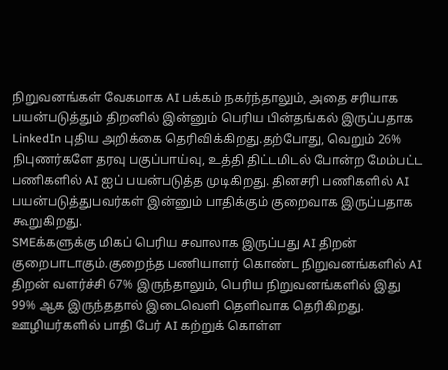நிறுவனங்கள் வேகமாக AI பக்கம் நகர்ந்தாலும், அதை சரியாக பயன்படுத்தும் திறனில் இன்னும் பெரிய பின்தங்கல் இருப்பதாக LinkedIn புதிய அறிக்கை தெரிவிக்கிறது.தற்போது, வெறும் 26% நிபுணர்களே தரவு பகுப்பாய்வு, உத்தி திட்டமிடல் போன்ற மேம்பட்ட பணிகளில் AI ஐப் பயன்படுத்த முடிகிறது. தினசரி பணிகளில் AI பயன்படுத்துபவர்கள் இன்னும் பாதிக்கும் குறைவாக இருப்பதாக கூறுகிறது.
SMEக்களுக்கு மிகப் பெரிய சவாலாக இருப்பது AI திறன் குறைபாடாகும்.குறைந்த பணியாளர் கொண்ட நிறுவனங்களில் AI திறன் வளர்ச்சி 67% இருந்தாலும், பெரிய நிறுவனங்களில் இது 99% ஆக இருந்ததால் இடைவெளி தெளிவாக தெரிகிறது.
ஊழியர்களில் பாதி பேர் AI கற்றுக் கொள்ள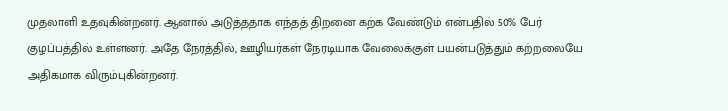முதலாளி உதவுகின்றனர். ஆனால் அடுத்ததாக எந்தத் திறனை கற்க வேண்டும் என்பதில் 50% பேர் குழப்பத்தில் உள்ளனர். அதே நேரத்தில், ஊழியர்கள் நேரடியாக வேலைக்குள் பயன்படுத்தும் கற்றலையே அதிகமாக விரும்புகின்றனர்.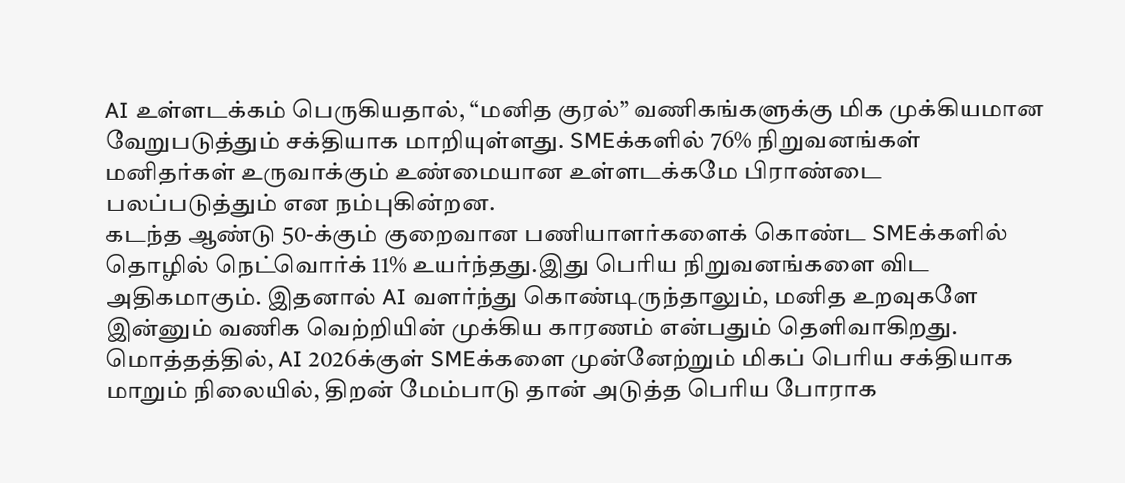AI உள்ளடக்கம் பெருகியதால், “மனித குரல்” வணிகங்களுக்கு மிக முக்கியமான வேறுபடுத்தும் சக்தியாக மாறியுள்ளது. SMEக்களில் 76% நிறுவனங்கள் மனிதர்கள் உருவாக்கும் உண்மையான உள்ளடக்கமே பிராண்டை பலப்படுத்தும் என நம்புகின்றன.
கடந்த ஆண்டு 50-க்கும் குறைவான பணியாளர்களைக் கொண்ட SMEக்களில் தொழில் நெட்வொர்க் 11% உயர்ந்தது.இது பெரிய நிறுவனங்களை விட அதிகமாகும். இதனால் AI வளர்ந்து கொண்டிருந்தாலும், மனித உறவுகளே இன்னும் வணிக வெற்றியின் முக்கிய காரணம் என்பதும் தெளிவாகிறது.
மொத்தத்தில், AI 2026க்குள் SMEக்களை முன்னேற்றும் மிகப் பெரிய சக்தியாக மாறும் நிலையில், திறன் மேம்பாடு தான் அடுத்த பெரிய போராக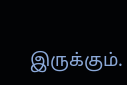இருக்கும்.